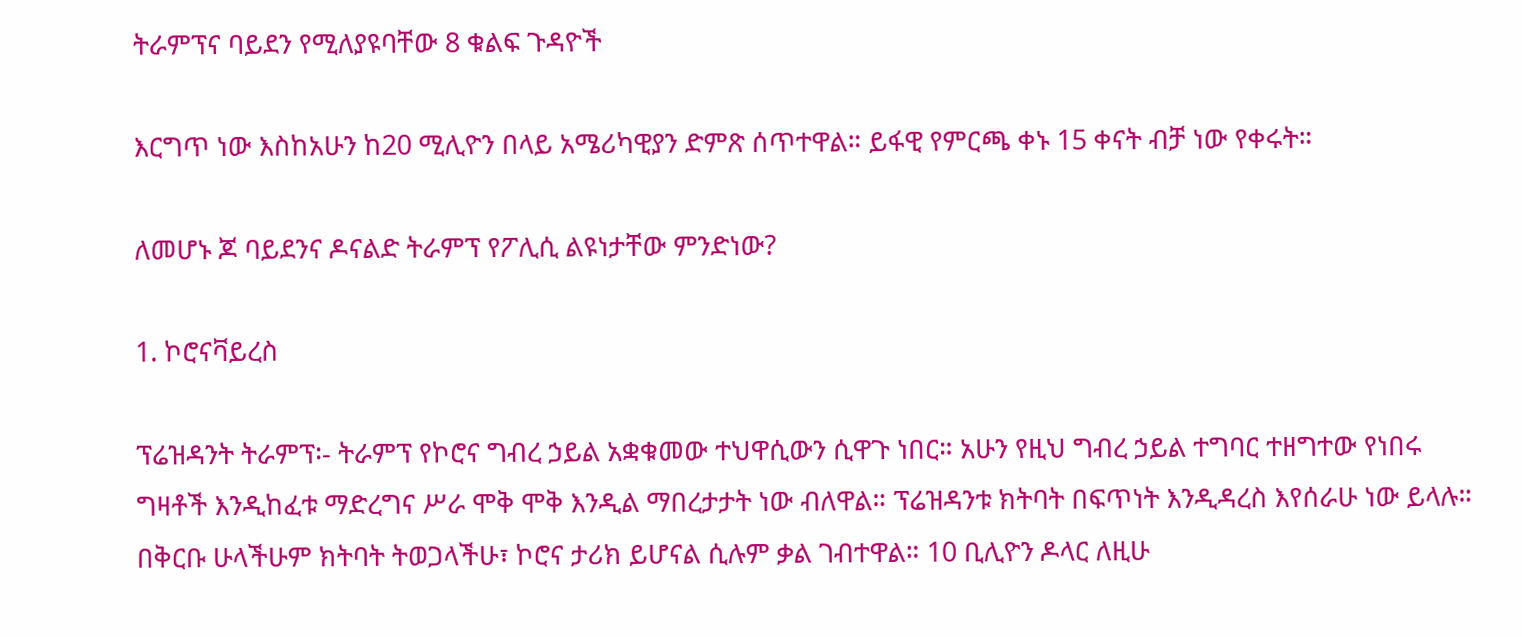ትራምፕና ባይደን የሚለያዩባቸው 8 ቁልፍ ጉዳዮች

እርግጥ ነው እስከአሁን ከ20 ሚሊዮን በላይ አሜሪካዊያን ድምጽ ሰጥተዋል። ይፋዊ የምርጫ ቀኑ 15 ቀናት ብቻ ነው የቀሩት።

ለመሆኑ ጆ ባይደንና ዶናልድ ትራምፕ የፖሊሲ ልዩነታቸው ምንድነው?

1. ኮሮናቫይረስ

ፕሬዝዳንት ትራምፕ፡- ትራምፕ የኮሮና ግብረ ኃይል አቋቁመው ተህዋሲውን ሲዋጉ ነበር። አሁን የዚህ ግብረ ኃይል ተግባር ተዘግተው የነበሩ ግዛቶች እንዲከፈቱ ማድረግና ሥራ ሞቅ ሞቅ እንዲል ማበረታታት ነው ብለዋል። ፕሬዝዳንቱ ክትባት በፍጥነት እንዲዳረስ እየሰራሁ ነው ይላሉ። በቅርቡ ሁላችሁም ክትባት ትወጋላችሁ፣ ኮሮና ታሪክ ይሆናል ሲሉም ቃል ገብተዋል። 10 ቢሊዮን ዶላር ለዚሁ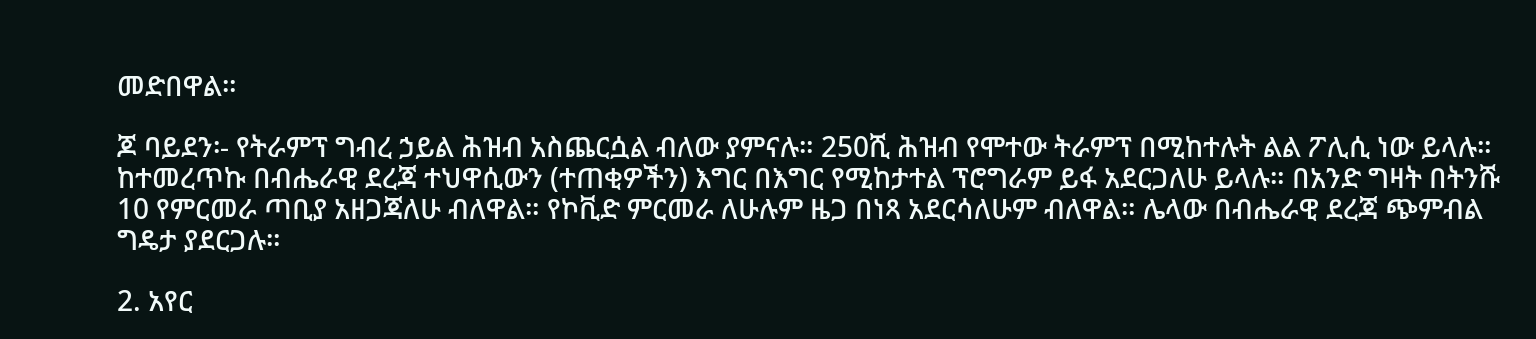መድበዋል።

ጆ ባይደን፡- የትራምፕ ግብረ ኃይል ሕዝብ አስጨርሷል ብለው ያምናሉ። 250ሺ ሕዝብ የሞተው ትራምፕ በሚከተሉት ልል ፖሊሲ ነው ይላሉ። ከተመረጥኩ በብሔራዊ ደረጃ ተህዋሲውን (ተጠቂዎችን) እግር በእግር የሚከታተል ፕሮግራም ይፋ አደርጋለሁ ይላሉ። በአንድ ግዛት በትንሹ 10 የምርመራ ጣቢያ አዘጋጃለሁ ብለዋል። የኮቪድ ምርመራ ለሁሉም ዜጋ በነጻ አደርሳለሁም ብለዋል። ሌላው በብሔራዊ ደረጃ ጭምብል ግዴታ ያደርጋሉ።

2. አየር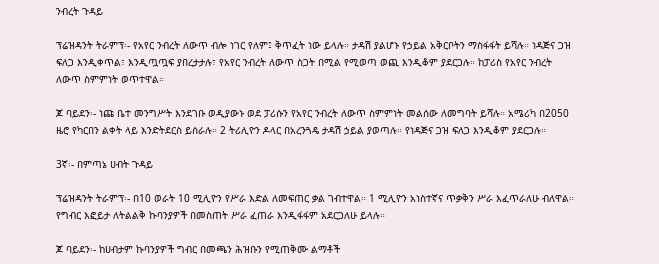ንብረት ጉዳይ

ፕሬዝዳንት ትራምፕ፡- የአየር ንብረት ለውጥ ብሎ ነገር የለም፤ ቅጥፈት ነው ይላሉ። ታዳሽ ያልሆኑ የኃይል አቅርቦትን ማስፋፋት ይሻሉ። ነዳጅና ጋዝ ፍለጋ እንዲቀጥል፣ እንዲጧጧፍ ያበረታታሉ፣ የአየር ንብረት ለውጥ ስጋት በሚል የሚወጣ ወጪ እንዲቆም ያደርጋሉ። ከፓሪስ የአየር ንብረት ለውጥ ስምምነት ወጥተዋል።

ጆ ባይደን፡- ነጩ ቤተ መንግሥት እንደገቡ ወዲያውኑ ወደ ፓሪሱን የአየር ንብረት ለውጥ ስምምነት መልሰው ለመግባት ይሻሉ። አሜሪካ በ2050 ዜሮ የካርበን ልቀት ላይ እንድትደርስ ይሰራሉ። 2 ትሪሊዮን ዶላር በአረንጓዴ ታዳሽ ኃይል ያወጣሉ። የነዳጅና ጋዝ ፍለጋ እንዲቆም ያደርጋሉ።

3ኛ፡- በምጣኔ ሀብት ጉዳይ

ፕሬዝዳንት ትራምፕ፡- በ10 ወራት 10 ሚሊዮን የሥራ እድል ለመፍጠር ቃል ገብተዋል። 1 ሚሊዮን አነስተኛና ጥቃቅን ሥራ እፈጥራለሁ ብለዋል። የግብር እፎይታ ለትልልቅ ኩባንያዎች በመስጠት ሥራ ፈጠራ እንዲፋፋም አደርጋለሁ ይላሉ።

ጆ ባይደን፡- ከሀብታም ኩባንያዎች ግብር በመጫን ሕዝቡን የሚጠቅሙ ልማቶች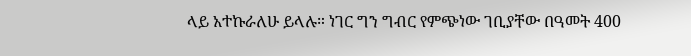ላይ አተኩራለሁ ይላሉ። ነገር ግን ግብር የምጭነው ገቢያቸው በዓመት 400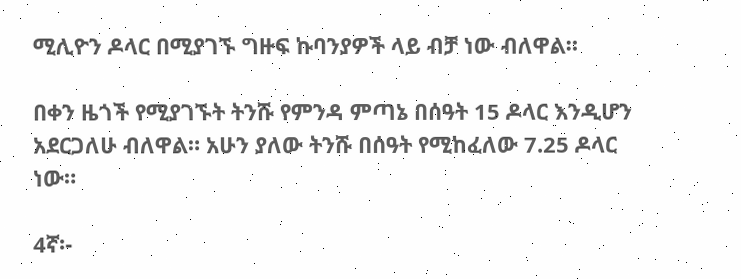ሚሊዮን ዶላር በሚያገኙ ግዙፍ ኩባንያዎች ላይ ብቻ ነው ብለዋል።

በቀን ዜጎች የሚያገኙት ትንሹ የምንዳ ምጣኔ በሰዓት 15 ዶላር እንዲሆን አደርጋለሁ ብለዋል። አሁን ያለው ትንሹ በሰዓት የሚከፈለው 7.25 ዶላር ነው።

4ኛ፡-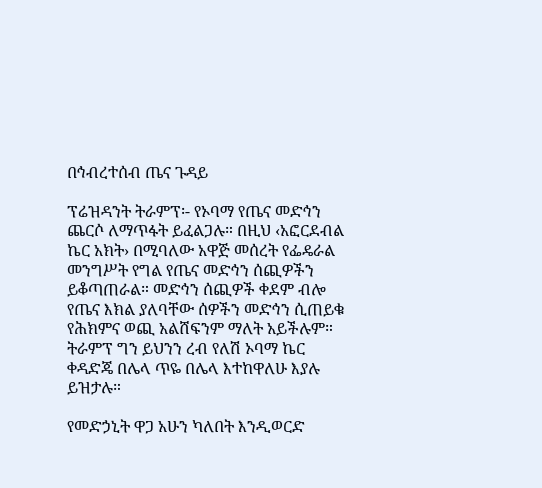በኅብረተሰብ ጤና ጉዳይ

ፕሬዝዳንት ትራምፕ፡- የኦባማ የጤና መድኅን ጨርሶ ለማጥፋት ይፈልጋሉ። በዚህ ‹አፎርደብል ኬር አክት› በሚባለው አዋጅ መሰረት የፌዴራል መንግሥት የግል የጤና መድኅን ሰጪዎችን ይቆጣጠራል። መድኅን ሰጪዎች ቀደም ብሎ የጤና እክል ያለባቸው ሰዎችን መድኅን ሲጠይቁ የሕክምና ወጪ አልሸፍንም ማለት አይችሉም። ትራምፕ ግን ይህንን ረብ የለሽ ኦባማ ኬር ቀዳድጄ በሌላ ጥዬ በሌላ እተከዋለሁ እያሉ ይዝታሉ።

የመድኃኒት ዋጋ አሁን ካለበት እንዲወርድ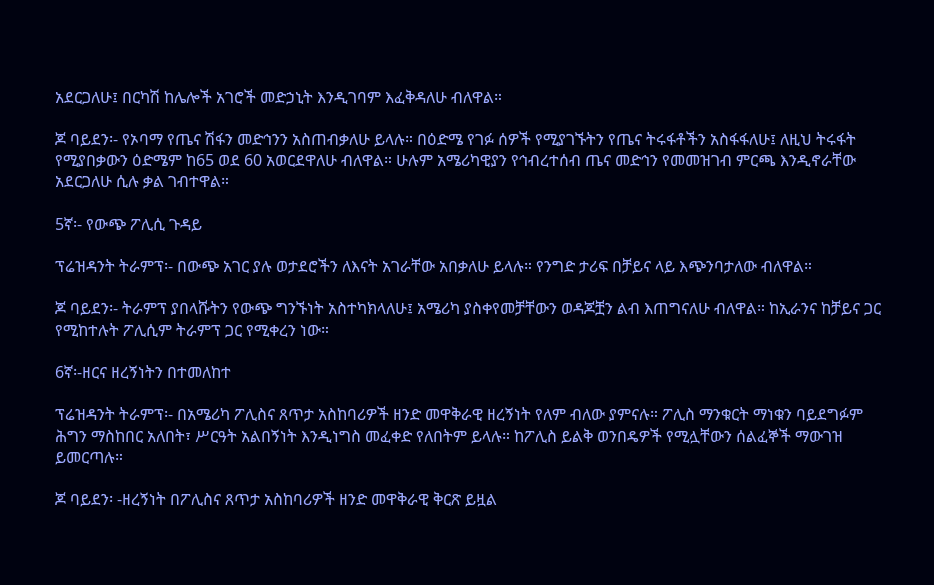አደርጋለሁ፤ በርካሽ ከሌሎች አገሮች መድኃኒት እንዲገባም እፈቅዳለሁ ብለዋል።

ጆ ባይደን፡- የኦባማ የጤና ሽፋን መድኅንን አስጠብቃለሁ ይላሉ። በዕድሜ የገፉ ሰዎች የሚያገኙትን የጤና ትሩፋቶችን አስፋፋለሁ፤ ለዚህ ትሩፋት የሚያበቃውን ዕድሜም ከ65 ወደ 60 አወርደዋለሁ ብለዋል። ሁሉም አሜሪካዊያን የኅብረተሰብ ጤና መድኅን የመመዝገብ ምርጫ እንዲኖራቸው አደርጋለሁ ሲሉ ቃል ገብተዋል።

5ኛ፡- የውጭ ፖሊሲ ጉዳይ

ፕሬዝዳንት ትራምፕ፡- በውጭ አገር ያሉ ወታደሮችን ለእናት አገራቸው አበቃለሁ ይላሉ። የንግድ ታሪፍ በቻይና ላይ እጭንባታለው ብለዋል።

ጆ ባይደን፡- ትራምፕ ያበላሹትን የውጭ ግንኙነት አስተካክላለሁ፤ አሜሪካ ያስቀየመቻቸውን ወዳጆቿን ልብ እጠግናለሁ ብለዋል። ከኢራንና ከቻይና ጋር የሚከተሉት ፖሊሲም ትራምፕ ጋር የሚቀረን ነው።

6ኛ፡-ዘርና ዘረኝነትን በተመለከተ

ፕሬዝዳንት ትራምፕ፡- በአሜሪካ ፖሊስና ጸጥታ አስከባሪዎች ዘንድ መዋቅራዊ ዘረኝነት የለም ብለው ያምናሉ። ፖሊስ ማንቁርት ማነቁን ባይደግፉም ሕግን ማስከበር አለበት፣ ሥርዓት አልበኝነት እንዲነግስ መፈቀድ የለበትም ይላሉ። ከፖሊስ ይልቅ ወንበዴዎች የሚሏቸውን ሰልፈኞች ማውገዝ ይመርጣሉ።

ጆ ባይደን፡ -ዘረኝነት በፖሊስና ጸጥታ አስከባሪዎች ዘንድ መዋቅራዊ ቅርጽ ይዟል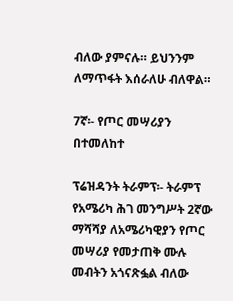ብለው ያምናሉ። ይህንንም ለማጥፋት እሰራለሁ ብለዋል።

7ኛ፡- የጦር መሣሪያን በተመለከተ

ፕሬዝዳንት ትራምፕ፡- ትራምፕ የአሜሪካ ሕገ መንግሥት 2ኛው ማሻሻያ ለአሜሪካዊያን የጦር መሣሪያ የመታጠቅ ሙሉ መብትን አጎናጽፏል ብለው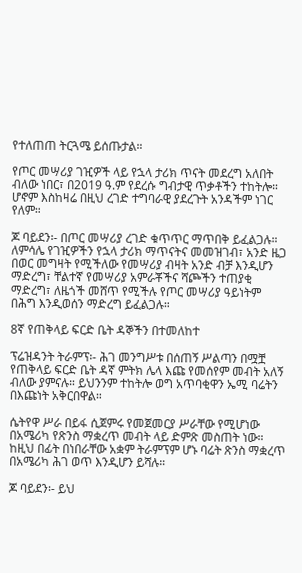የተለጠጠ ትርጓሜ ይሰጡታል።

የጦር መሣሪያ ገዢዎች ላይ የኋላ ታሪክ ጥናት መደረግ አለበት ብለው ነበር፣ በ2019 ዓ.ም የደረሱ ግብታዊ ጥቃቶችን ተከትሎ። ሆኖም እስከዛሬ በዚህ ረገድ ተግባራዊ ያደረጉት አንዳችም ነገር የለም።

ጆ ባይደን፡- በጦር መሣሪያ ረገድ ቁጥጥር ማጥበቅ ይፈልጋሉ። ለምሳሌ የገዢዎችን የኋላ ታሪክ ማጥናትና መመዝገብ፣ አንድ ዜጋ በወር መግዛት የሚችለው የመሣሪያ ብዛት አንድ ብቻ እንዲሆን ማድረግ፣ ቸልተኛ የመሣሪያ አምራቾችና ሻጮችን ተጠያቂ ማድረግ፣ ለዜጎች መሸጥ የሚችሉ የጦር መሣሪያ ዓይነትም በሕግ እንዲወሰን ማድረግ ይፈልጋሉ።

8ኛ የጠቅላይ ፍርድ ቤት ዳኞችን በተመለከተ

ፕሬዝዳንት ትራምፕ፡- ሕገ መንግሥቱ በሰጠኝ ሥልጣን በሟቿ የጠቅላይ ፍርድ ቤት ዳኛ ምትክ ሌላ እጩ የመሰየም መብት አለኝ ብለው ያምናሉ። ይህንንም ተከትሎ ወግ አጥባቂዋን ኤሚ ባሬትን በእጩነት አቅርበዋል።

ሴትየዋ ሥራ በይፋ ሲጀምሩ የመጀመርያ ሥራቸው የሚሆነው በአሜሪካ የጽንስ ማቋረጥ መብት ላይ ድምጽ መስጠት ነው። ከዚህ በፊት በነበራቸው አቋም ትራምፕም ሆኑ ባሬት ጽንስ ማቋረጥ በአሜሪካ ሕገ ወጥ እንዲሆን ይሻሉ።

ጆ ባይደን፡- ይህ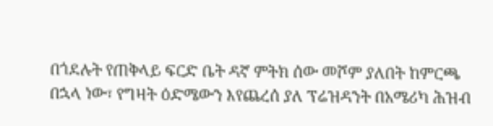በጎደሉት የጠቅላይ ፍርድ ቤት ዳኛ ምትክ ሰው መሾም ያለበት ከምርጫ በኋላ ነው፣ የግዛት ዕድሜውን እየጨረሰ ያለ ፕሬዝዳንት በአሜሪካ ሕዝብ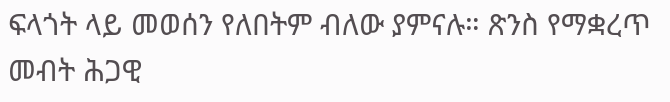ፍላጎት ላይ መወሰን የለበትም ብለው ያምናሉ። ጽንስ የማቋረጥ መብት ሕጋዊ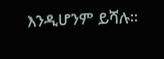እንዲሆንም ይሻሉ፡፡